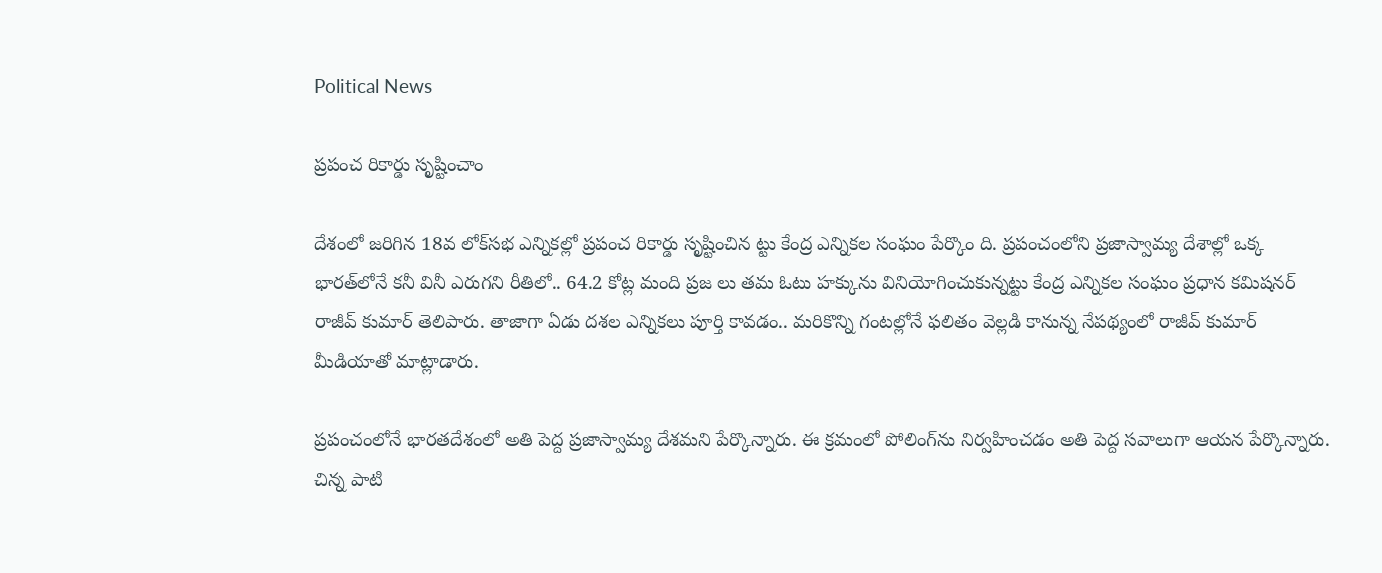Political News

ప్ర‌పంచ రికార్డు సృష్టించాం

దేశంలో జ‌రిగిన 18వ లోక్‌స‌భ ఎన్నిక‌ల్లో ప్ర‌పంచ రికార్డు సృష్టించిన ట్టు కేంద్ర ఎన్నిక‌ల సంఘం పేర్కొం ది. ప్ర‌పంచంలోని ప్ర‌జాస్వామ్య దేశాల్లో ఒక్క భార‌త్‌లోనే క‌నీ వినీ ఎరుగ‌ని రీతిలో.. 64.2 కోట్ల మంది ప్ర‌జ లు త‌మ ఓటు హ‌క్కును వినియోగించుకున్న‌ట్టు కేంద్ర ఎన్నిక‌ల సంఘం ప్ర‌ధాన క‌మిష‌న‌ర్ రాజీవ్ కుమార్ తెలిపారు. తాజాగా ఏడు ద‌శ‌ల ఎన్నిక‌లు పూర్తి కావ‌డం.. మ‌రికొన్ని గంట‌ల్లోనే ఫ‌లితం వెల్ల‌డి కానున్న నేప‌థ్యంలో రాజీవ్ కుమార్ మీడియాతో మాట్లాడారు.

ప్రపంచంలోనే భార‌త‌దేశంలో అతి పెద్ద ప్రజాస్వామ్య దేశ‌మ‌ని పేర్కొన్నారు. ఈ క్ర‌మంలో పోలింగ్‌ను నిర్వ‌హించ‌డం అతి పెద్ద స‌వాలుగా ఆయ‌న పేర్కొన్నారు. చిన్న పాటి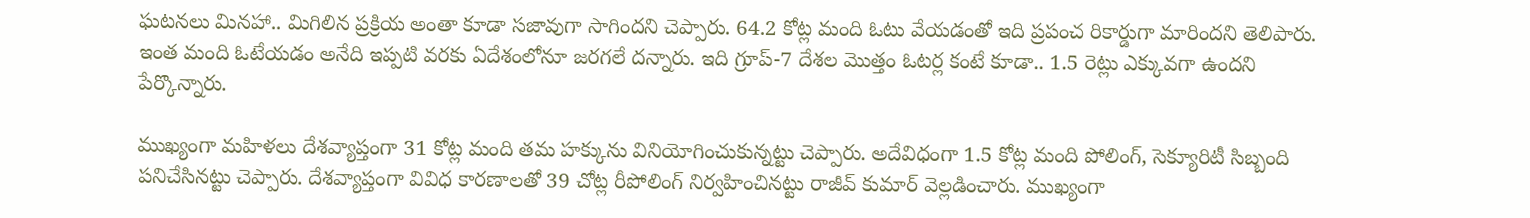ఘ‌ట‌న‌లు మిన‌హా.. మిగిలిన ప్ర‌క్రియ అంతా కూడా స‌జావుగా సాగింద‌ని చెప్పారు. 64.2 కోట్ల మంది ఓటు వేయడంతో ఇది ప్ర‌పంచ రికార్డుగా మారింద‌ని తెలిపారు. ఇంత మంది ఓటేయ‌డం అనేది ఇప్ప‌టి వ‌ర‌కు ఏదేశంలోనూ జ‌ర‌గ‌లే ద‌న్నారు. ఇది గ్రూప్‌-7 దేశ‌ల మొత్తం ఓటర్ల కంటే కూడా.. 1.5 రెట్లు ఎక్కువ‌గా ఉంద‌ని పేర్కొన్నారు.

ముఖ్యంగా మ‌హిళ‌లు దేశ‌వ్యాప్తంగా 31 కోట్ల మంది త‌మ హ‌క్కును వినియోగించుకున్న‌ట్టు చెప్పారు. అదేవిధంగా 1.5 కోట్ల మంది పోలింగ్‌, సెక్యూరిటీ సిబ్బంది ప‌నిచేసిన‌ట్టు చెప్పారు. దేశ‌వ్యాప్తంగా వివిధ కార‌ణాల‌తో 39 చోట్ల రీపోలింగ్ నిర్వ‌హించిన‌ట్టు రాజీవ్ కుమార్ వెల్ల‌డించారు. ముఖ్యంగా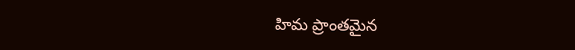హిమ ప్రాంతమైన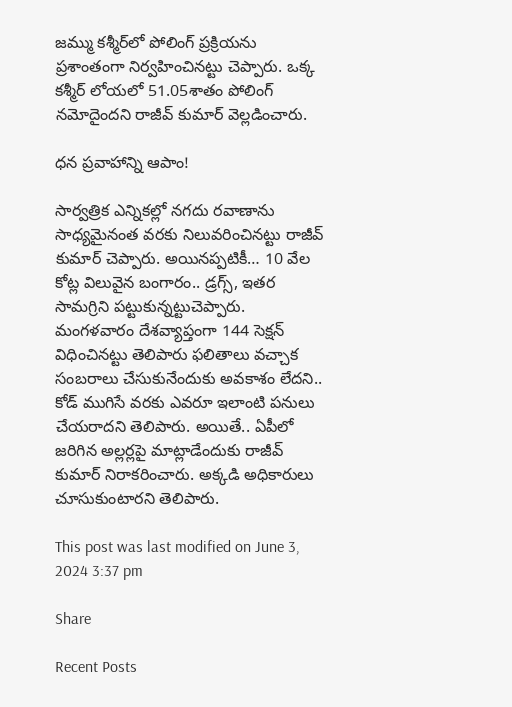జ‌మ్ము క‌శ్మీర్‌లో పోలింగ్ ప్ర‌క్రియ‌ను ప్ర‌శాంతంగా నిర్వ‌హించిన‌ట్టు చెప్పారు. ఒక్క కశ్మీర్‌ లోయలో 51.05శాతం పోలింగ్‌ నమోదైంద‌ని రాజీవ్ కుమార్ వెల్ల‌డించారు.

ధ‌న ప్ర‌వాహాన్ని ఆపాం!

సార్వ‌త్రిక ఎన్నిక‌ల్లో న‌గదు ర‌వాణాను సాధ్య‌మైనంత వ‌ర‌కు నిలువ‌రించిన‌ట్టు రాజీవ్ కుమార్ చెప్పారు. అయిన‌ప్ప‌టికీ… 10 వేల కోట్ల విలువైన బంగారం.. డ్ర‌గ్స్‌, ఇత‌ర సామ‌గ్రిని ప‌ట్టుకున్న‌ట్టుచెప్పారు. మంగ‌ళ‌వారం దేశ‌వ్యాప్తంగా 144 సెక్ష‌న్ విధించిన‌ట్టు తెలిపారు ఫ‌లితాలు వ‌చ్చాక సంబ‌రాలు చేసుకునేందుకు అవ‌కాశం లేద‌ని.. కోడ్ ముగిసే వ‌ర‌కు ఎవ‌రూ ఇలాంటి ప‌నులు చేయ‌రాద‌ని తెలిపారు. అయితే.. ఏపీలో జ‌రిగిన అల్ల‌ర్ల‌పై మాట్లాడేందుకు రాజీవ్ కుమార్ నిరాక‌రించారు. అక్క‌డి అధికారులు చూసుకుంటార‌ని తెలిపారు.

This post was last modified on June 3, 2024 3:37 pm

Share

Recent Posts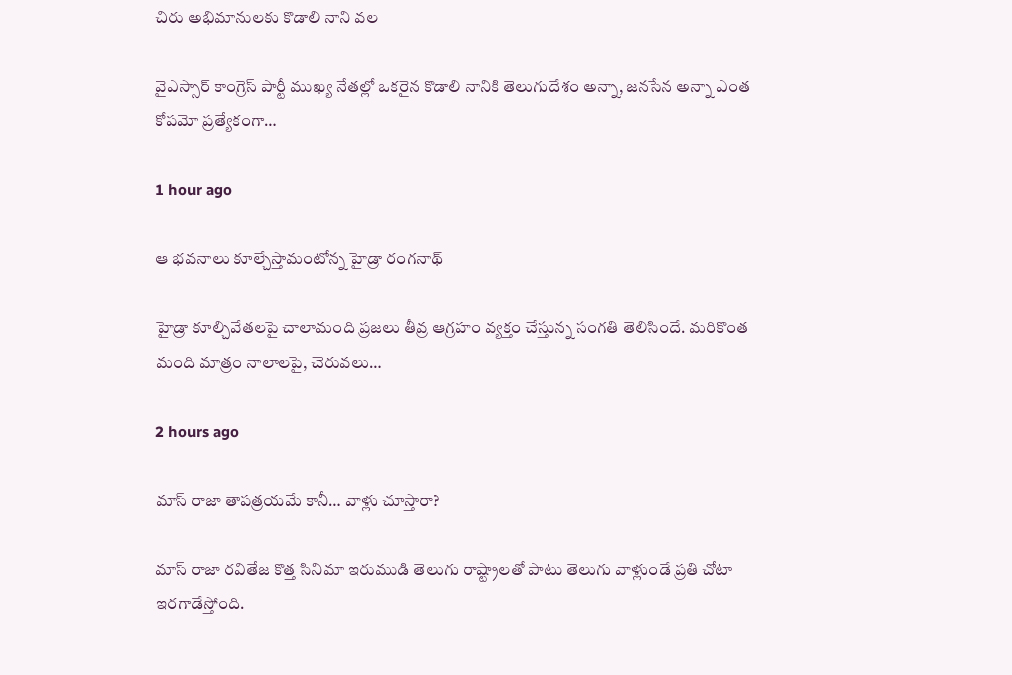చిరు అభిమానుల‌కు కొడాలి నాని వ‌ల‌

వైఎస్సార్ కాంగ్రెస్ పార్టీ ముఖ్య నేత‌ల్లో ఒక‌రైన కొడాలి నానికి తెలుగుదేశం అన్నా, జ‌న‌సేన అన్నా ఎంత కోప‌మో ప్ర‌త్యేకంగా…

1 hour ago

ఆ భవనాలు కూల్చేస్తామంటోన్న హైడ్రా రంగనాథ్

హైడ్రా కూల్చివేతలపై చాలామంది ప్రజలు తీవ్ర ఆగ్రహం వ్యక్తం చేస్తున్న సంగతి తెలిసిందే. మరికొంత మంది మాత్రం నాలాలపై, చెరువలు…

2 hours ago

మాస్ రాజా తాప‌త్ర‌యమే కానీ… వాళ్లు చూస్తారా?

మాస్ రాజా ర‌వితేజ కొత్త సినిమా ఇరుముడి తెలుగు రాష్ట్రాల‌తో పాటు తెలుగు వాళ్లుండే ప్ర‌తి చోటా ఇర‌గాడేస్తోంది.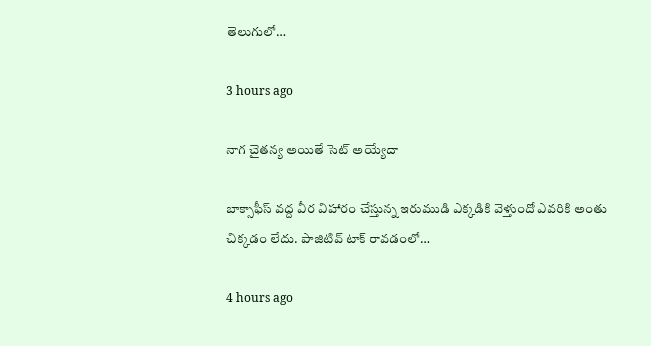తెలుగులో…

3 hours ago

నాగ చైతన్య అయితే సెట్ అయ్యేదా

బాక్సాఫీస్ వద్ద వీర విహారం చేస్తున్న ఇరుముడి ఎక్కడికి వెళ్తుందో ఎవరికి అంతు చిక్కడం లేదు. పాజిటివ్ టాక్ రావడంలో…

4 hours ago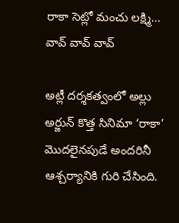రాకా సెట్లో మంచు లక్ష్మి… వావ్ వావ్ వావ్

అట్లీ దర్శకత్వంలో అల్లు అర్జున్ కొత్త సినిమా ‘రాకా’ మొదలైనపుడే అందరినీ ఆశ్చర్యానికి గురి చేసింది.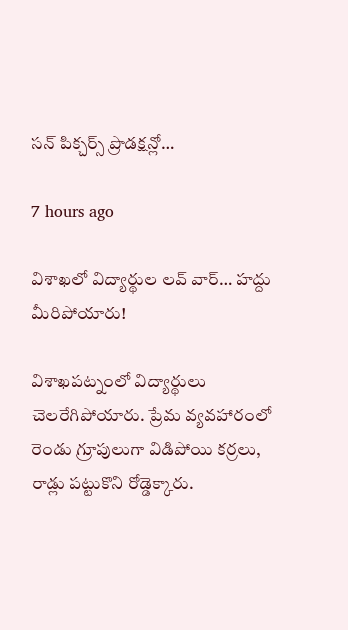సన్ పిక్చర్స్ ప్రొడక్షన్లో…

7 hours ago

విశాఖలో విద్యార్థుల లవ్ వార్… హద్దు మీరిపోయారు!

విశాఖపట్నంలో విద్యార్థులు చెలరేగిపోయారు. ప్రేమ వ్యవహారంలో రెండు గ్రూపులుగా విడిపోయి కర్రలు, రాడ్లు పట్టుకొని రోడ్డెక్కారు.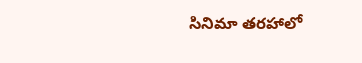సినిమా తరహాలో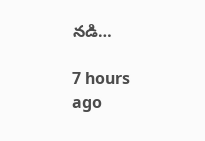నడి…

7 hours ago